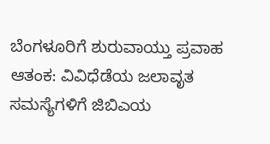ಬೆಂಗಳೂರಿಗೆ ಶುರುವಾಯ್ತು ಪ್ರವಾಹ ಆತಂಕ: ವಿವಿಧೆಡೆಯ ಜಲಾವೃತ ಸಮಸ್ಯೆಗಳಿಗೆ ಜಿಬಿಎಯ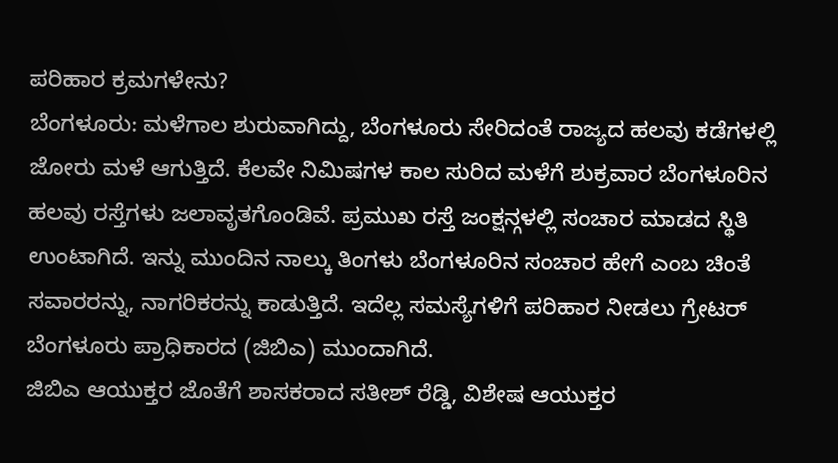ಪರಿಹಾರ ಕ್ರಮಗಳೇನು?
ಬೆಂಗಳೂರು: ಮಳೆಗಾಲ ಶುರುವಾಗಿದ್ದು, ಬೆಂಗಳೂರು ಸೇರಿದಂತೆ ರಾಜ್ಯದ ಹಲವು ಕಡೆಗಳಲ್ಲಿ ಜೋರು ಮಳೆ ಆಗುತ್ತಿದೆ. ಕೆಲವೇ ನಿಮಿಷಗಳ ಕಾಲ ಸುರಿದ ಮಳೆಗೆ ಶುಕ್ರವಾರ ಬೆಂಗಳೂರಿನ ಹಲವು ರಸ್ತೆಗಳು ಜಲಾವೃತಗೊಂಡಿವೆ. ಪ್ರಮುಖ ರಸ್ತೆ ಜಂಕ್ಷನ್ಗಳಲ್ಲಿ ಸಂಚಾರ ಮಾಡದ ಸ್ಥಿತಿ ಉಂಟಾಗಿದೆ. ಇನ್ನು ಮುಂದಿನ ನಾಲ್ಕು ತಿಂಗಳು ಬೆಂಗಳೂರಿನ ಸಂಚಾರ ಹೇಗೆ ಎಂಬ ಚಿಂತೆ ಸವಾರರನ್ನು, ನಾಗರಿಕರನ್ನು ಕಾಡುತ್ತಿದೆ. ಇದೆಲ್ಲ ಸಮಸ್ಯೆಗಳಿಗೆ ಪರಿಹಾರ ನೀಡಲು ಗ್ರೇಟರ್ ಬೆಂಗಳೂರು ಪ್ರಾಧಿಕಾರದ (ಜಿಬಿಎ) ಮುಂದಾಗಿದೆ.
ಜಿಬಿಎ ಆಯುಕ್ತರ ಜೊತೆಗೆ ಶಾಸಕರಾದ ಸತೀಶ್ ರೆಡ್ಡಿ, ವಿಶೇಷ ಆಯುಕ್ತರ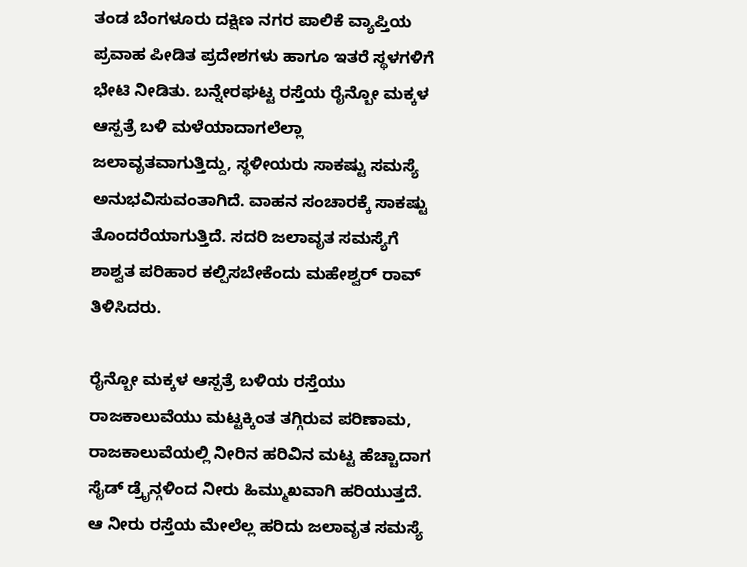ತಂಡ ಬೆಂಗಳೂರು ದಕ್ಷಿಣ ನಗರ ಪಾಲಿಕೆ ವ್ಯಾಪ್ತಿಯ ಪ್ರವಾಹ ಪೀಡಿತ ಪ್ರದೇಶಗಳು ಹಾಗೂ ಇತರೆ ಸ್ಥಳಗಳಿಗೆ ಭೇಟಿ ನೀಡಿತು. ಬನ್ನೇರಘಟ್ಟ ರಸ್ತೆಯ ರೈನ್ಬೋ ಮಕ್ಕಳ ಆಸ್ಪತ್ರೆ ಬಳಿ ಮಳೆಯಾದಾಗಲೆಲ್ಲಾ ಜಲಾವೃತವಾಗುತ್ತಿದ್ದು, ಸ್ಥಳೀಯರು ಸಾಕಷ್ಟು ಸಮಸ್ಯೆ ಅನುಭವಿಸುವಂತಾಗಿದೆ. ವಾಹನ ಸಂಚಾರಕ್ಕೆ ಸಾಕಷ್ಟು ತೊಂದರೆಯಾಗುತ್ತಿದೆ. ಸದರಿ ಜಲಾವೃತ ಸಮಸ್ಯೆಗೆ ಶಾಶ್ವತ ಪರಿಹಾರ ಕಲ್ಪಿಸಬೇಕೆಂದು ಮಹೇಶ್ವರ್ ರಾವ್ ತಿಳಿಸಿದರು.

ರೈನ್ಬೋ ಮಕ್ಕಳ ಆಸ್ಪತ್ರೆ ಬಳಿಯ ರಸ್ತೆಯು ರಾಜಕಾಲುವೆಯು ಮಟ್ಟಕ್ಕಿಂತ ತಗ್ಗಿರುವ ಪರಿಣಾಮ, ರಾಜಕಾಲುವೆಯಲ್ಲಿ ನೀರಿನ ಹರಿವಿನ ಮಟ್ಟ ಹೆಚ್ಚಾದಾಗ ಸೈಡ್ ಡ್ರೈನ್ಗಳಿಂದ ನೀರು ಹಿಮ್ಮುಖವಾಗಿ ಹರಿಯುತ್ತದೆ. ಆ ನೀರು ರಸ್ತೆಯ ಮೇಲೆಲ್ಲ ಹರಿದು ಜಲಾವೃತ ಸಮಸ್ಯೆ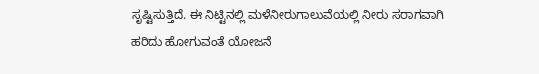ಸೃಷ್ಟಿಸುತ್ತಿದೆ. ಈ ನಿಟ್ಟಿನಲ್ಲಿ ಮಳೆನೀರುಗಾಲುವೆಯಲ್ಲಿ ನೀರು ಸರಾಗವಾಗಿ ಹರಿದು ಹೋಗುವಂತೆ ಯೋಜನೆ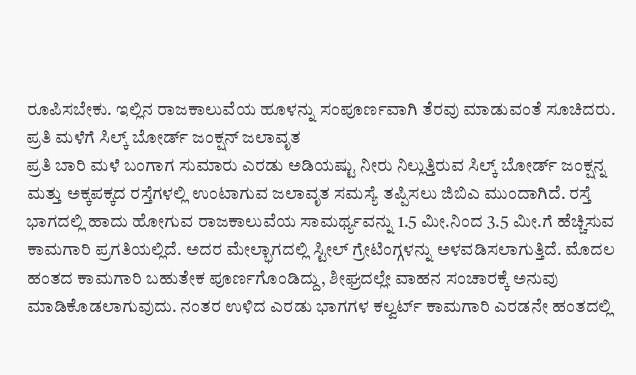ರೂಪಿಸಬೇಕು. ಇಲ್ಲಿನ ರಾಜಕಾಲುವೆಯ ಹೂಳನ್ನು ಸಂಪೂರ್ಣವಾಗಿ ತೆರವು ಮಾಡುವಂತೆ ಸೂಚಿದರು.
ಪ್ರತಿ ಮಳೆಗೆ ಸಿಲ್ಕ್ ಬೋರ್ಡ್ ಜಂಕ್ಷನ್ ಜಲಾವೃತ
ಪ್ರತಿ ಬಾರಿ ಮಳೆ ಬಂಗಾಗ ಸುಮಾರು ಎರಡು ಅಡಿಯಷ್ಟು ನೀರು ನಿಲ್ಲುತ್ತಿರುವ ಸಿಲ್ಕ್ ಬೋರ್ಡ್ ಜಂಕ್ಷನ್ನ ಮತ್ತು ಅಕ್ಕಪಕ್ಕದ ರಸ್ತೆಗಳಲ್ಲಿ ಉಂಟಾಗುವ ಜಲಾವೃತ ಸಮಸ್ಯೆ ತಪ್ಪಿಸಲು ಜಿಬಿಎ ಮುಂದಾಗಿದೆ. ರಸ್ತೆ ಭಾಗದಲ್ಲಿ ಹಾದು ಹೋಗುವ ರಾಜಕಾಲುವೆಯ ಸಾಮರ್ಥ್ಯವನ್ನು 1.5 ಮೀ.ನಿಂದ 3.5 ಮೀ.ಗೆ ಹೆಚ್ಚಿಸುವ ಕಾಮಗಾರಿ ಪ್ರಗತಿಯಲ್ಲಿದೆ. ಅದರ ಮೇಲ್ಭಾಗದಲ್ಲಿ ಸ್ಟೀಲ್ ಗ್ರೇಟಿಂಗ್ಗಳನ್ನು ಅಳವಡಿಸಲಾಗುತ್ತಿದೆ. ಮೊದಲ ಹಂತದ ಕಾಮಗಾರಿ ಬಹುತೇಕ ಪೂರ್ಣಗೊಂಡಿದ್ದು, ಶೀಘ್ರದಲ್ಲೇ ವಾಹನ ಸಂಚಾರಕ್ಕೆ ಅನುವು ಮಾಡಿಕೊಡಲಾಗುವುದು. ನಂತರ ಉಳಿದ ಎರಡು ಭಾಗಗಳ ಕಲ್ವರ್ಟ್ ಕಾಮಗಾರಿ ಎರಡನೇ ಹಂತದಲ್ಲಿ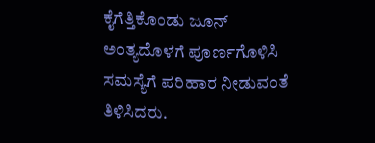ಕೈಗೆತ್ತಿಕೊಂಡು ಜೂನ್ ಅಂತ್ಯದೊಳಗೆ ಪೂರ್ಣಗೊಳಿಸಿ ಸಮಸ್ಯೆಗೆ ಪರಿಹಾರ ನೀಡುವಂತೆ ತಿಳಿಸಿದರು.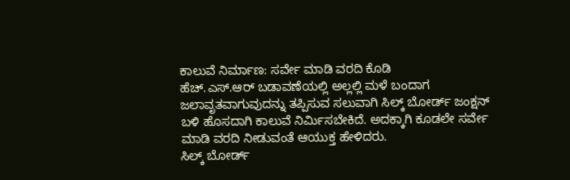ಕಾಲುವೆ ನಿರ್ಮಾಣ: ಸರ್ವೇ ಮಾಡಿ ವರದಿ ಕೊಡಿ
ಹೆಚ್.ಎಸ್.ಆರ್ ಬಡಾವಣೆಯಲ್ಲಿ ಅಲ್ಲಲ್ಲಿ ಮಳೆ ಬಂದಾಗ ಜಲಾವೃತವಾಗುವುದನ್ನು ತಪ್ಪಿಸುವ ಸಲುವಾಗಿ ಸಿಲ್ಕ್ ಬೋರ್ಡ್ ಜಂಕ್ಷನ್ ಬಳಿ ಹೊಸದಾಗಿ ಕಾಲುವೆ ನಿರ್ಮಿಸಬೇಕಿದೆ. ಅದಕ್ಕಾಗಿ ಕೂಡಲೇ ಸರ್ವೇ ಮಾಡಿ ವರದಿ ನೀಡುವಂತೆ ಆಯುಕ್ತ ಹೇಳಿದರು.
ಸಿಲ್ಕ್ ಬೋರ್ಡ್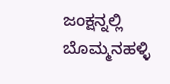ಜಂಕ್ಷನ್ನಲ್ಲಿ ಬೊಮ್ಮನಹಳ್ಳಿ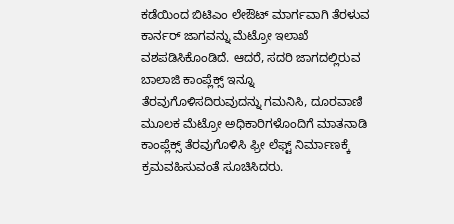ಕಡೆಯಿಂದ ಬಿಟಿಎಂ ಲೇಔಟ್ ಮಾರ್ಗವಾಗಿ ತೆರಳುವ ಕಾರ್ನರ್ ಜಾಗವನ್ನು ಮೆಟ್ರೋ ಇಲಾಖೆ ವಶಪಡಿಸಿಕೊಂಡಿದೆ. ಆದರೆ, ಸದರಿ ಜಾಗದಲ್ಲಿರುವ ಬಾಲಾಜಿ ಕಾಂಪ್ಲೆಕ್ಸ್ ಇನ್ನೂ ತೆರವುಗೊಳಿಸದಿರುವುದನ್ನು ಗಮನಿಸಿ, ದೂರವಾಣಿ ಮೂಲಕ ಮೆಟ್ರೋ ಅಧಿಕಾರಿಗಳೊಂದಿಗೆ ಮಾತನಾಡಿ ಕಾಂಪ್ಲೆಕ್ಸ್ ತೆರವುಗೊಳಿಸಿ ಫ್ರೀ ಲೆಫ್ಟ್ ನಿರ್ಮಾಣಕ್ಕೆ ಕ್ರಮವಹಿಸುವಂತೆ ಸೂಚಿಸಿದರು.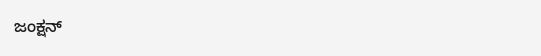ಜಂಕ್ಷನ್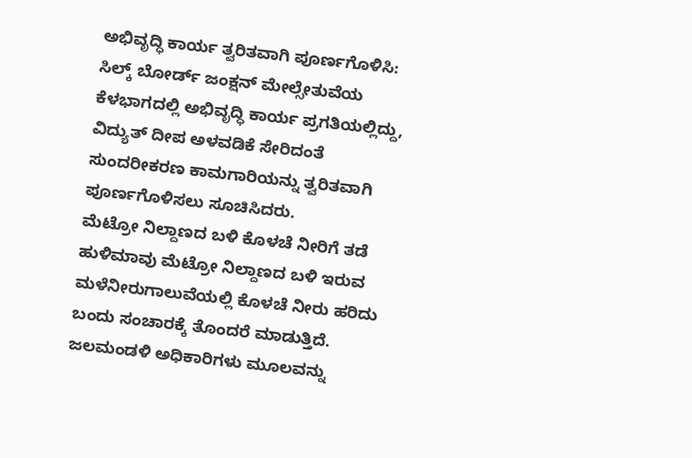ಅಭಿವೃದ್ಧಿ ಕಾರ್ಯ ತ್ವರಿತವಾಗಿ ಪೂರ್ಣಗೊಳಿಸಿ:
ಸಿಲ್ಕ್ ಬೋರ್ಡ್ ಜಂಕ್ಷನ್ ಮೇಲ್ಸೇತುವೆಯ ಕೆಳಭಾಗದಲ್ಲಿ ಅಭಿವೃದ್ಧಿ ಕಾರ್ಯ ಪ್ರಗತಿಯಲ್ಲಿದ್ದು, ವಿದ್ಯುತ್ ದೀಪ ಅಳವಡಿಕೆ ಸೇರಿದಂತೆ ಸುಂದರೀಕರಣ ಕಾಮಗಾರಿಯನ್ನು ತ್ವರಿತವಾಗಿ ಪೂರ್ಣಗೊಳಿಸಲು ಸೂಚಿಸಿದರು.
ಮೆಟ್ರೋ ನಿಲ್ದಾಣದ ಬಳಿ ಕೊಳಚೆ ನೀರಿಗೆ ತಡೆ
ಹುಳಿಮಾವು ಮೆಟ್ರೋ ನಿಲ್ದಾಣದ ಬಳಿ ಇರುವ ಮಳೆನೀರುಗಾಲುವೆಯಲ್ಲಿ ಕೊಳಚೆ ನೀರು ಹರಿದು ಬಂದು ಸಂಚಾರಕ್ಕೆ ತೊಂದರೆ ಮಾಡುತ್ತಿದೆ. ಜಲಮಂಡಳಿ ಅಧಿಕಾರಿಗಳು ಮೂಲವನ್ನು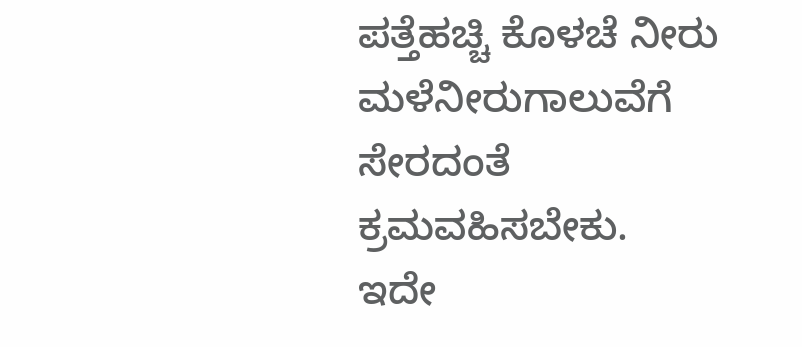ಪತ್ತೆಹಚ್ಚಿ ಕೊಳಚೆ ನೀರು ಮಳೆನೀರುಗಾಲುವೆಗೆ ಸೇರದಂತೆ ಕ್ರಮವಹಿಸಬೇಕು.
ಇದೇ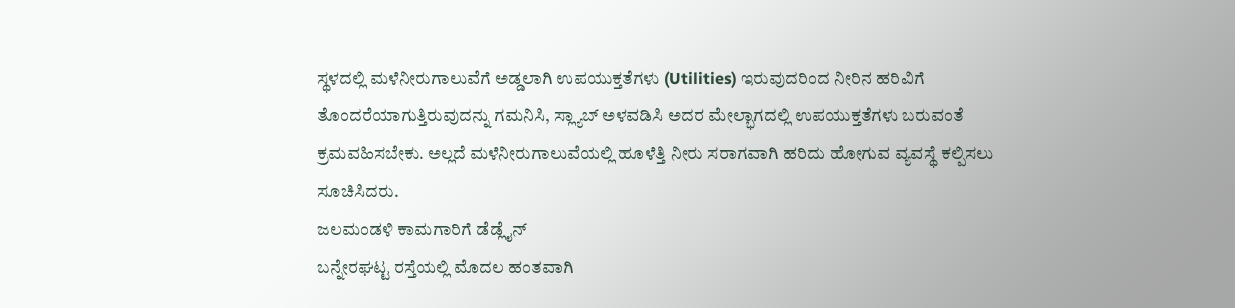ಸ್ಥಳದಲ್ಲಿ ಮಳೆನೀರುಗಾಲುವೆಗೆ ಅಡ್ಡಲಾಗಿ ಉಪಯುಕ್ತತೆಗಳು (Utilities) ಇರುವುದರಿಂದ ನೀರಿನ ಹರಿವಿಗೆ ತೊಂದರೆಯಾಗುತ್ತಿರುವುದನ್ನು ಗಮನಿಸಿ, ಸ್ಲ್ಯಾಬ್ ಅಳವಡಿಸಿ ಅದರ ಮೇಲ್ಭಾಗದಲ್ಲಿ ಉಪಯುಕ್ತತೆಗಳು ಬರುವಂತೆ ಕ್ರಮವಹಿಸಬೇಕು. ಅಲ್ಲದೆ ಮಳೆನೀರುಗಾಲುವೆಯಲ್ಲಿ ಹೂಳೆತ್ತಿ ನೀರು ಸರಾಗವಾಗಿ ಹರಿದು ಹೋಗುವ ವ್ಯವಸ್ಥೆ ಕಲ್ಪಿಸಲು ಸೂಚಿಸಿದರು.
ಜಲಮಂಡಳಿ ಕಾಮಗಾರಿಗೆ ಡೆಡ್ಲೈನ್
ಬನ್ನೇರಘಟ್ಟ ರಸ್ತೆಯಲ್ಲಿ ಮೊದಲ ಹಂತವಾಗಿ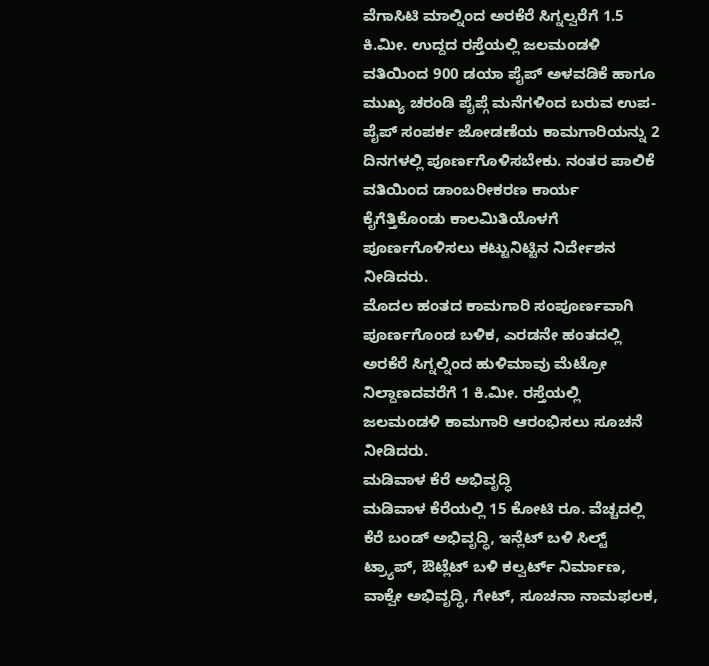ವೆಗಾಸಿಟಿ ಮಾಲ್ನಿಂದ ಅರಕೆರೆ ಸಿಗ್ನಲ್ವರೆಗೆ 1.5 ಕಿ.ಮೀ. ಉದ್ದದ ರಸ್ತೆಯಲ್ಲಿ ಜಲಮಂಡಳಿ ವತಿಯಿಂದ 900 ಡಯಾ ಪೈಪ್ ಅಳವಡಿಕೆ ಹಾಗೂ ಮುಖ್ಯ ಚರಂಡಿ ಪೈಪ್ಗೆ ಮನೆಗಳಿಂದ ಬರುವ ಉಪ-ಪೈಪ್ ಸಂಪರ್ಕ ಜೋಡಣೆಯ ಕಾಮಗಾರಿಯನ್ನು 2 ದಿನಗಳಲ್ಲಿ ಪೂರ್ಣಗೊಳಿಸಬೇಕು. ನಂತರ ಪಾಲಿಕೆ ವತಿಯಿಂದ ಡಾಂಬರೀಕರಣ ಕಾರ್ಯ ಕೈಗೆತ್ತಿಕೊಂಡು ಕಾಲಮಿತಿಯೊಳಗೆ ಪೂರ್ಣಗೊಳಿಸಲು ಕಟ್ಟುನಿಟ್ಟಿನ ನಿರ್ದೇಶನ ನೀಡಿದರು.
ಮೊದಲ ಹಂತದ ಕಾಮಗಾರಿ ಸಂಪೂರ್ಣವಾಗಿ ಪೂರ್ಣಗೊಂಡ ಬಳಿಕ, ಎರಡನೇ ಹಂತದಲ್ಲಿ ಅರಕೆರೆ ಸಿಗ್ನಲ್ನಿಂದ ಹುಳಿಮಾವು ಮೆಟ್ರೋ ನಿಲ್ದಾಣದವರೆಗೆ 1 ಕಿ.ಮೀ. ರಸ್ತೆಯಲ್ಲಿ ಜಲಮಂಡಳಿ ಕಾಮಗಾರಿ ಆರಂಭಿಸಲು ಸೂಚನೆ ನೀಡಿದರು.
ಮಡಿವಾಳ ಕೆರೆ ಅಭಿವೃದ್ಧಿ
ಮಡಿವಾಳ ಕೆರೆಯಲ್ಲಿ 15 ಕೋಟಿ ರೂ. ವೆಚ್ಚದಲ್ಲಿ ಕೆರೆ ಬಂಡ್ ಅಭಿವೃದ್ಧಿ, ಇನ್ಲೆಟ್ ಬಳಿ ಸಿಲ್ಟ್ ಟ್ರ್ಯಾಪ್, ಔಟ್ಲೆಟ್ ಬಳಿ ಕಲ್ವರ್ಟ್ ನಿರ್ಮಾಣ, ವಾಕ್ವೇ ಅಭಿವೃದ್ಧಿ, ಗೇಟ್, ಸೂಚನಾ ನಾಮಫಲಕ,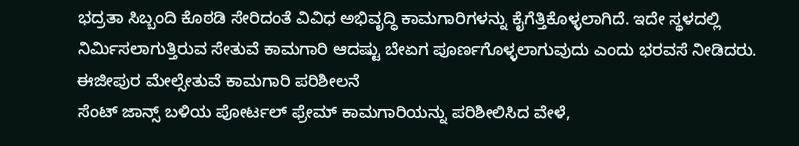ಭದ್ರತಾ ಸಿಬ್ಬಂದಿ ಕೊಠಡಿ ಸೇರಿದಂತೆ ವಿವಿಧ ಅಭಿವೃದ್ಧಿ ಕಾಮಗಾರಿಗಳನ್ನು ಕೈಗೆತ್ತಿಕೊಳ್ಳಲಾಗಿದೆ. ಇದೇ ಸ್ಥಳದಲ್ಲಿ ನಿರ್ಮಿಸಲಾಗುತ್ತಿರುವ ಸೇತುವೆ ಕಾಮಗಾರಿ ಆದಷ್ಟು ಬೇಏಗ ಪೂರ್ಣಗೊಳ್ಳಲಾಗುವುದು ಎಂದು ಭರವಸೆ ನೀಡಿದರು.
ಈಜೀಪುರ ಮೇಲ್ಸೇತುವೆ ಕಾಮಗಾರಿ ಪರಿಶೀಲನೆ
ಸೆಂಟ್ ಜಾನ್ಸ್ ಬಳಿಯ ಪೋರ್ಟಲ್ ಫ್ರೇಮ್ ಕಾಮಗಾರಿಯನ್ನು ಪರಿಶೀಲಿಸಿದ ವೇಳೆ,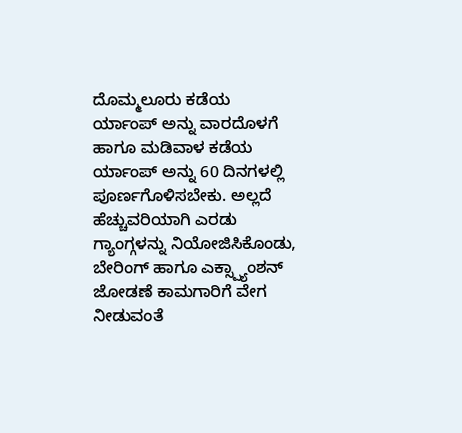ದೊಮ್ಮಲೂರು ಕಡೆಯ ರ್ಯಾಂಪ್ ಅನ್ನು ವಾರದೊಳಗೆ ಹಾಗೂ ಮಡಿವಾಳ ಕಡೆಯ ರ್ಯಾಂಪ್ ಅನ್ನು 60 ದಿನಗಳಲ್ಲಿ ಪೂರ್ಣಗೊಳಿಸಬೇಕು. ಅಲ್ಲದೆ ಹೆಚ್ಚುವರಿಯಾಗಿ ಎರಡು ಗ್ಯಾಂಗ್ಗಳನ್ನು ನಿಯೋಜಿಸಿಕೊಂಡು, ಬೇರಿಂಗ್ ಹಾಗೂ ಎಕ್ಸ್ಪ್ಯಾಂಶನ್ ಜೋಡಣೆ ಕಾಮಗಾರಿಗೆ ವೇಗ ನೀಡುವಂತೆ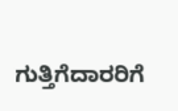ಗುತ್ತಿಗೆದಾರರಿಗೆ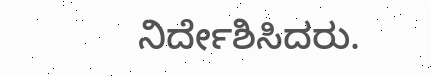ನಿರ್ದೇಶಿಸಿದರು.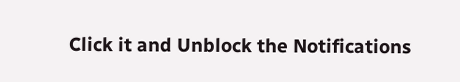Click it and Unblock the Notifications